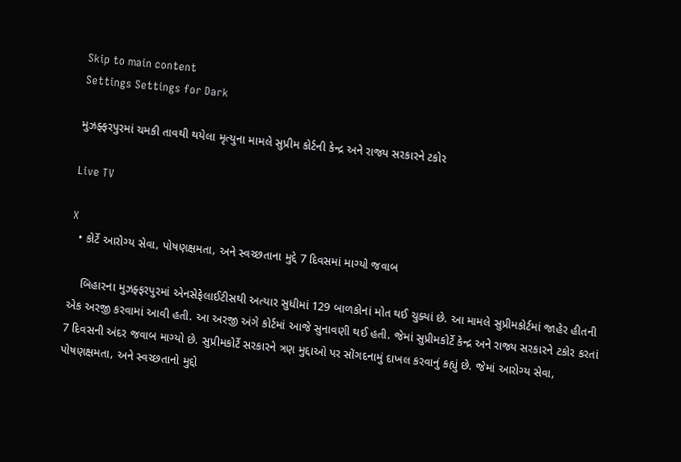Skip to main content
Settings Settings for Dark

મુઝફ્ફરપુરમાં ચમકી તાવથી થયેલા મૃત્યુના મામલે સુપ્રીમ કોર્ટની કેન્દ્ર અને રાજ્ય સરકારને ટકોર

Live TV

X
  • કોર્ટે આરોગ્ય સેવા, પોષણક્ષમતા, અને સ્વચ્છતાના મુદ્દે 7 દિવસમાં માગ્યો જવાબ

    બિહારના મુઝફ્ફરપુરમાં એનસેફેલાઈટીસથી અત્યાર સુધીમાં 129 બાળકોનાં મોત થઈ ચુક્યાં છે. આ મામલે સુપ્રીમકોર્ટમાં જાહેર હીતની એક અરજી કરવામાં આવી હતી. આ અરજી અંગે કોર્ટમાં આજે સુનાવણી થઈ હતી. જેમાં સુપ્રીમકોર્ટે કેન્દ્ર અને રાજ્ય સરકારને ટકોર કરતાં 7 દિવસની અંદર જવાબ માગ્યો છે. સુપ્રીમકોર્ટે સરકારને ત્રણ મુદ્દાઓ પર સોંગદનામું દાખલ કરવાનું કહ્યું છે. જેમાં આરોગ્ય સેવા, પોષણક્ષમતા, અને સ્વચ્છતાનો મુદ્દો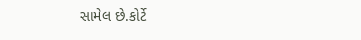સામેલ છે.કોર્ટે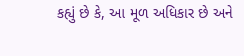કહ્યું છે કે, આ મૂળ અધિકાર છે અને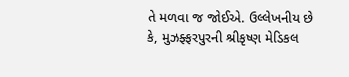તે મળવા જ જોઈએ. ઉલ્લેખનીય છે કે, મુઝફ્ફરપુરની શ્રીકૃષ્ણ મેડિકલ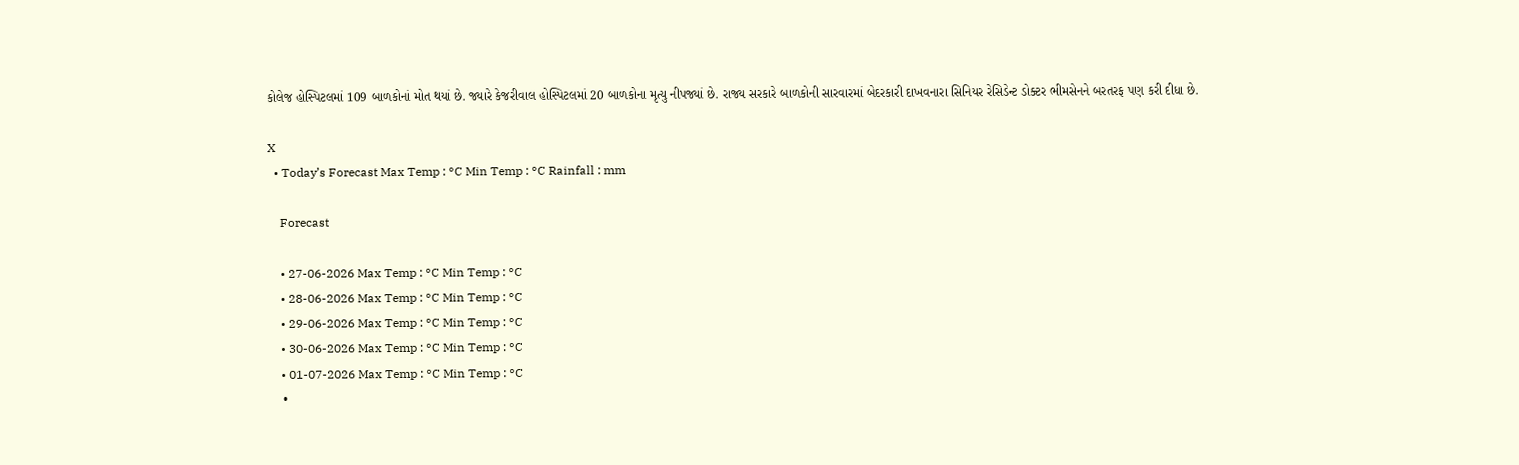કોલેજ હોસ્પિટલમાં 109 બાળકોનાં મોત થયાં છે. જ્યારે કેજરીવાલ હોસ્પિટલમાં 20 બાળકોના મૃત્યુ નીપજ્યાં છે. રાજ્ય સરકારે બાળકોની સારવારમાં બેદરકારી દાખવનારા સિનિયર રેસિડેન્ટ ડોક્ટર ભીમસેનને બરતરફ પણ કરી દીધા છે.

X
  • Today’s Forecast Max Temp : °C Min Temp : °C Rainfall : mm

    Forecast

    • 27-06-2026 Max Temp : °C Min Temp : °C
    • 28-06-2026 Max Temp : °C Min Temp : °C
    • 29-06-2026 Max Temp : °C Min Temp : °C
    • 30-06-2026 Max Temp : °C Min Temp : °C
    • 01-07-2026 Max Temp : °C Min Temp : °C
    •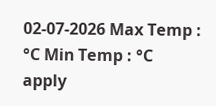02-07-2026 Max Temp : °C Min Temp : °C
apply